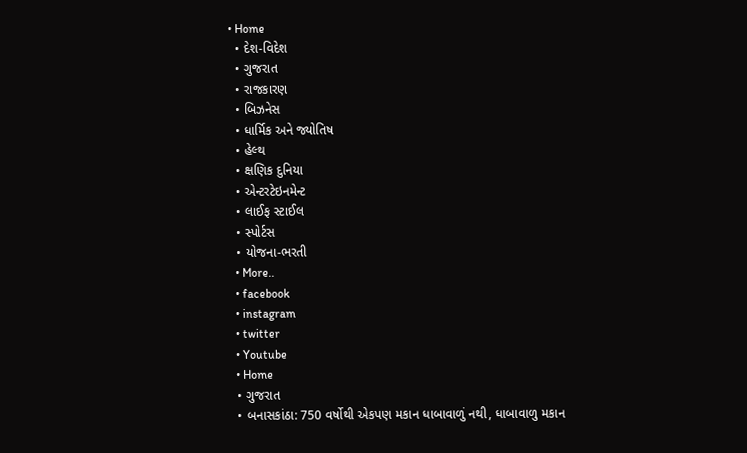• Home
  • દેશ-વિદેશ
  • ગુજરાત
  • રાજકારણ
  • બિઝનેસ
  • ધાર્મિક અને જ્યોતિષ
  • હેલ્થ
  • ક્ષણિક દુનિયા
  • એન્ટરટેઇનમેન્ટ
  • લાઈફ સ્ટાઈલ
  • સ્પોર્ટસ
  • યોજના-ભરતી
  • More..
  • facebook
  • instagram
  • twitter
  • Youtube
  • Home
  • ગુજરાત
  • બનાસકાંઠા: 750 વર્ષોથી એકપણ મકાન ધાબાવાળું નથી, ધાબાવાળુ મકાન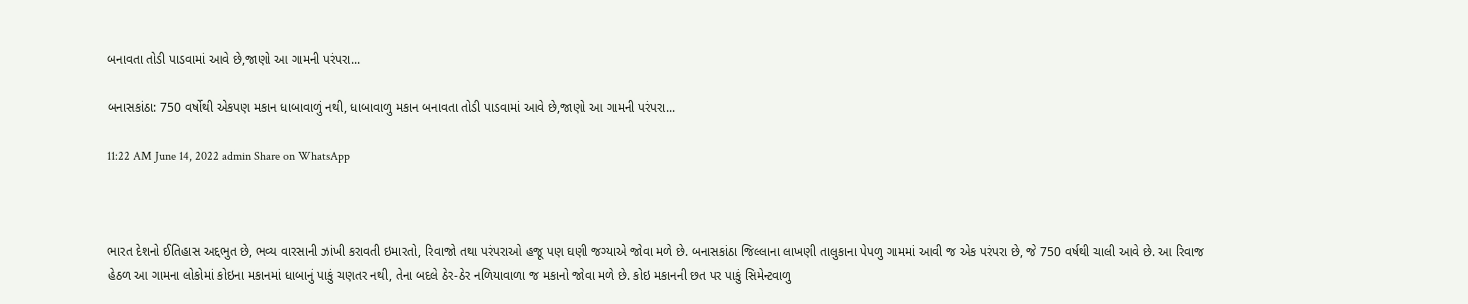બનાવતા તોડી પાડવામાં આવે છે,જાણો આ ગામની પરંપરા...

બનાસકાંઠા: 750 વર્ષોથી એકપણ મકાન ધાબાવાળું નથી, ધાબાવાળુ મકાન બનાવતા તોડી પાડવામાં આવે છે,જાણો આ ગામની પરંપરા...

11:22 AM June 14, 2022 admin Share on WhatsApp



ભારત દેશનો ઈતિહાસ અદ્દભુત છે, ભવ્ય વારસાની ઝાંખી કરાવતી ઇમારતો, રિવાજો તથા પરંપરાઓ હજૂ પણ ઘણી જગ્યાએ જોવા મળે છે. બનાસકાંઠા જિલ્લાના લાખણી તાલુકાના પેપળુ ગામમાં આવી જ એક પરંપરા છે, જે 750 વર્ષથી ચાલી આવે છે. આ રિવાજ હેઠળ આ ગામના લોકોમાં કોઇના મકાનમાં ધાબાનું પાકું ચણતર નથી, તેના બદલે ઠેર-ઠેર નળિયાવાળા જ મકાનો જોવા મળે છે. કોઇ મકાનની છત પર પાકું સિમેન્ટવાળુ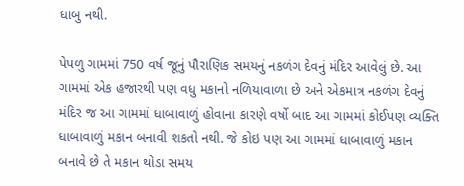ધાબુ નથી.

પેપળુ ગામમાં 750 વર્ષ જૂનું પૌરાણિક સમયનું નકળંગ દેવનું મંદિર આવેલું છે. આ ગામમાં એક હજારથી પણ વધુ મકાનો નળિયાવાળા છે અને એકમાત્ર નકળંગ દેવનું મંદિર જ આ ગામમાં ધાબાવાળું હોવાના કારણે વર્ષો બાદ આ ગામમાં કોઈપણ વ્યક્તિ ધાબાવાળું મકાન બનાવી શકતો નથી. જે કોઇ પણ આ ગામમાં ધાબાવાળું મકાન બનાવે છે તે મકાન થોડા સમય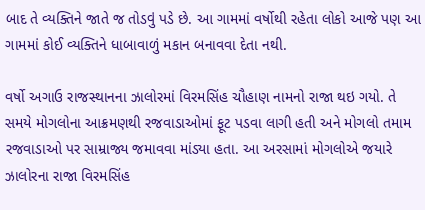બાદ તે વ્યક્તિને જાતે જ તોડવું પડે છે. આ ગામમાં વર્ષોથી રહેતા લોકો આજે પણ આ ગામમાં કોઈ વ્યક્તિને ધાબાવાળું મકાન બનાવવા દેતા નથી.

વર્ષો અગાઉ રાજસ્થાનના ઝાલોરમાં વિરમસિંહ ચૌહાણ નામનો રાજા થઇ ગયો. તે સમયે મોગલોના આક્રમણથી રજવાડાઓમાં ફૂટ પડવા લાગી હતી અને મોગલો તમામ રજવાડાઓ પર સામ્રાજ્ય જમાવવા માંડ્યા હતા. આ અરસામાં મોગલોએ જયારે ઝાલોરના રાજા વિરમસિંહ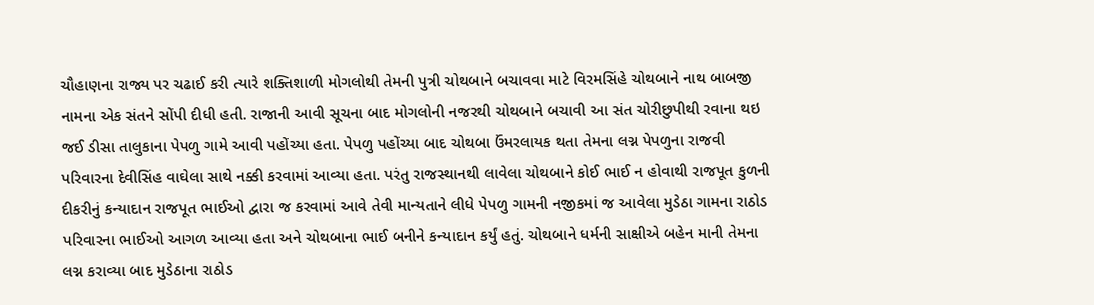ચૌહાણના રાજ્ય પર ચઢાઈ કરી ત્યારે શક્તિશાળી મોગલોથી તેમની પુત્રી ચોથબાને બચાવવા માટે વિરમસિંહે ચોથબાને નાથ બાબજી નામના એક સંતને સોંપી દીધી હતી. રાજાની આવી સૂચના બાદ મોગલોની નજરથી ચોથબાને બચાવી આ સંત ચોરીછુપીથી રવાના થઇ જઈ ડીસા તાલુકાના પેપળુ ગામે આવી પહોંચ્યા હતા. પેપળુ પહોંચ્યા બાદ ચોથબા ઉંમરલાયક થતા તેમના લગ્ન પેપળુના રાજવી પરિવારના દેવીસિંહ વાઘેલા સાથે નક્કી કરવામાં આવ્યા હતા. પરંતુ રાજસ્થાનથી લાવેલા ચોથબાને કોઈ ભાઈ ન હોવાથી રાજપૂત કુળની દીકરીનું કન્યાદાન રાજપૂત ભાઈઓ દ્વારા જ કરવામાં આવે તેવી માન્યતાને લીધે પેપળુ ગામની નજીકમાં જ આવેલા મુડેઠા ગામના રાઠોડ પરિવારના ભાઈઓ આગળ આવ્યા હતા અને ચોથબાના ભાઈ બનીને કન્યાદાન કર્યું હતું. ચોથબાને ધર્મની સાક્ષીએ બહેન માની તેમના લગ્ન કરાવ્યા બાદ મુડેઠાના રાઠોડ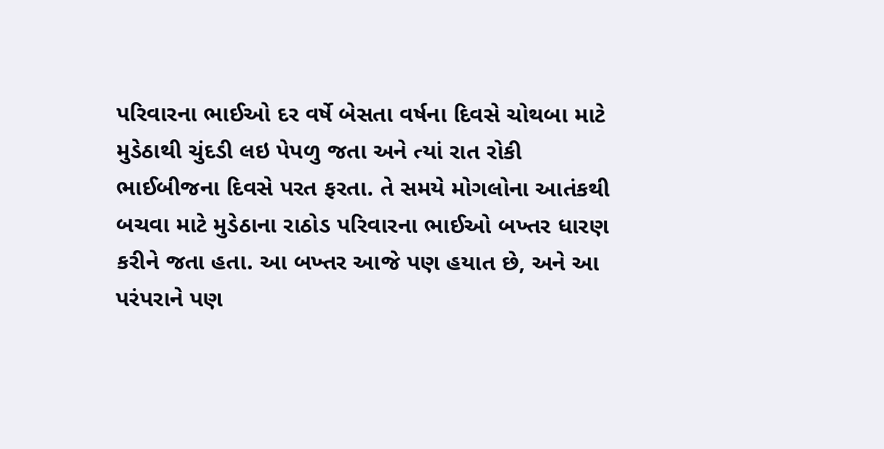પરિવારના ભાઈઓ દર વર્ષે બેસતા વર્ષના દિવસે ચોથબા માટે મુડેઠાથી ચુંદડી લઇ પેપળુ જતા અને ત્યાં રાત રોકી ભાઈબીજના દિવસે પરત ફરતા. તે સમયે મોગલોના આતંકથી બચવા માટે મુડેઠાના રાઠોડ પરિવારના ભાઈઓ બખ્તર ધારણ કરીને જતા હતા. આ બખ્તર આજે પણ હયાત છે, અને આ પરંપરાને પણ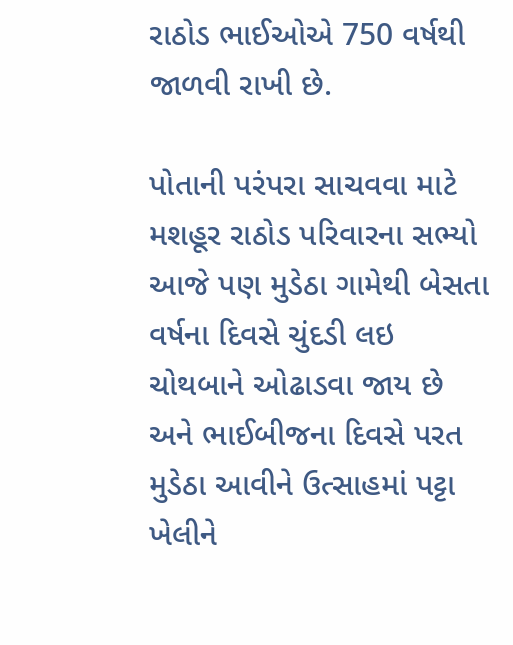રાઠોડ ભાઈઓએ 750 વર્ષથી જાળવી રાખી છે.

પોતાની પરંપરા સાચવવા માટે મશહૂર રાઠોડ પરિવારના સભ્યો આજે પણ મુડેઠા ગામેથી બેસતા વર્ષના દિવસે ચુંદડી લઇ ચોથબાને ઓઢાડવા જાય છે અને ભાઈબીજના દિવસે પરત મુડેઠા આવીને ઉત્સાહમાં પટ્ટા ખેલીને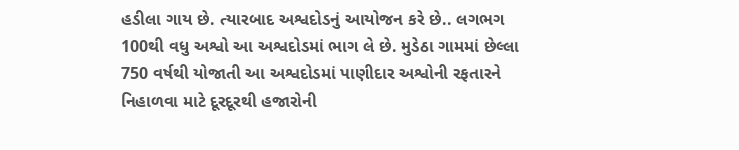હડીલા ગાય છે. ત્યારબાદ અશ્વદોડનું આયોજન કરે છે.. લગભગ 100થી વધુ અશ્વો આ અશ્વદોડમાં ભાગ લે છે. મુડેઠા ગામમાં છેલ્લા 750 વર્ષથી યોજાતી આ અશ્વદોડમાં પાણીદાર અશ્વોની રફતારને નિહાળવા માટે દૂરદૂરથી હજારોની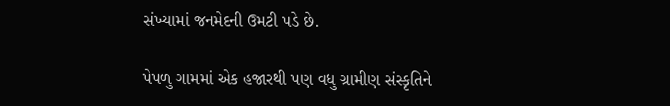સંખ્યામાં જનમેદની ઉમટી પડે છે.

પેપળુ ગામમાં એક હજારથી પણ વધુ ગ્રામીણ સંસ્કૃતિને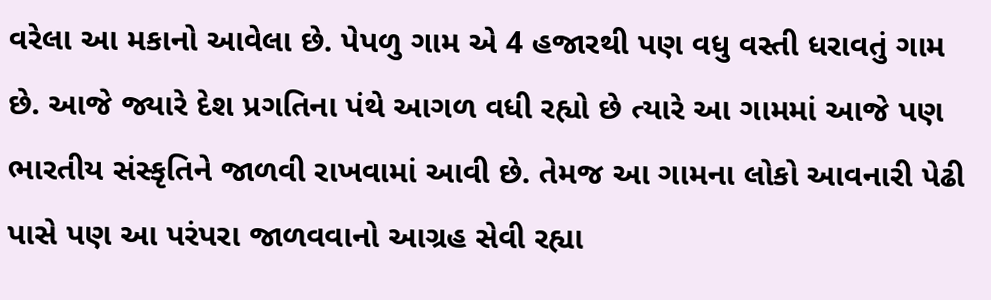વરેલા આ મકાનો આવેલા છે. પેપળુ ગામ એ 4 હજારથી પણ વધુ વસ્તી ધરાવતું ગામ છે. આજે જ્યારે દેશ પ્રગતિના પંથે આગળ વધી રહ્યો છે ત્યારે આ ગામમાં આજે પણ ભારતીય સંસ્કૃતિને જાળવી રાખવામાં આવી છે. તેમજ આ ગામના લોકો આવનારી પેઢી પાસે પણ આ પરંપરા જાળવવાનો આગ્રહ સેવી રહ્યા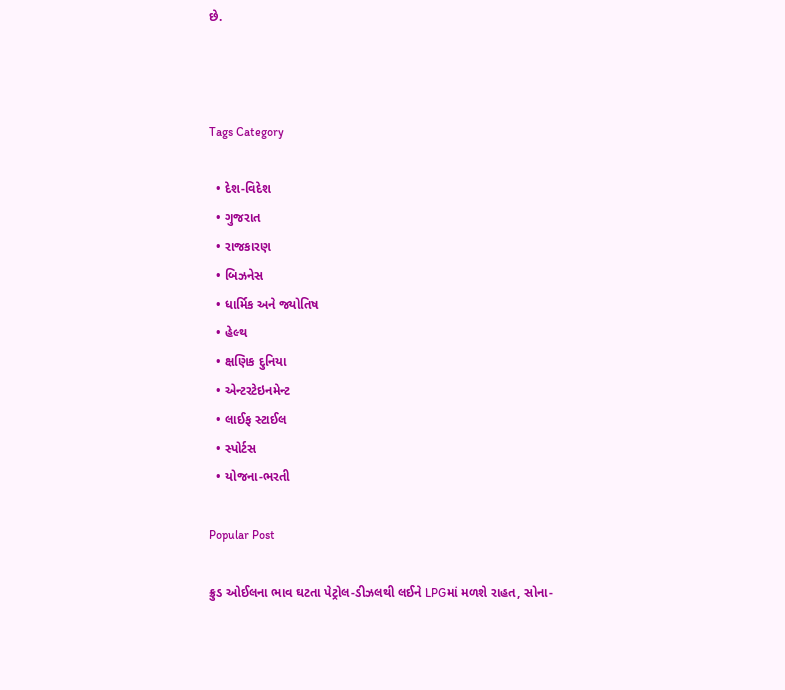છે.



Tags Category

  • દેશ-વિદેશ
  • ગુજરાત
  • રાજકારણ
  • બિઝનેસ
  • ધાર્મિક અને જ્યોતિષ
  • હેલ્થ
  • ક્ષણિક દુનિયા
  • એન્ટરટેઇનમેન્ટ
  • લાઈફ સ્ટાઈલ
  • સ્પોર્ટસ
  • યોજના-ભરતી

Popular Post

ક્રુડ ઓઈલના ભાવ ઘટતા પેટ્રોલ-ડીઝલથી લઈને LPGમાં મળશે રાહત, સોના-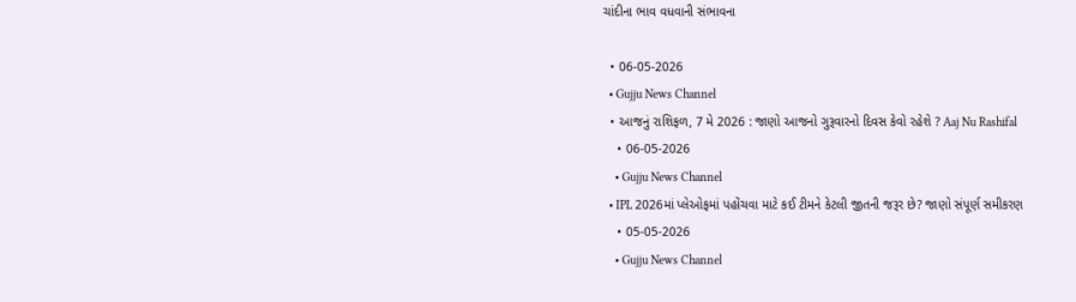ચાંદીના ભાવ વધવાની સંભાવના

  • 06-05-2026
  • Gujju News Channel
  • આજનું રાશિફળ, 7 મે 2026 : જાણો આજનો ગુરૂવારનો દિવસ કેવો રહેશે ? Aaj Nu Rashifal
    • 06-05-2026
    • Gujju News Channel
  • IPL 2026માં પ્લેઓફમાં પહોંચવા માટે કઈ ટીમને કેટલી જીતની જરૂર છે? જાણો સંપૂર્ણ સમીકરણ
    • 05-05-2026
    • Gujju News Channel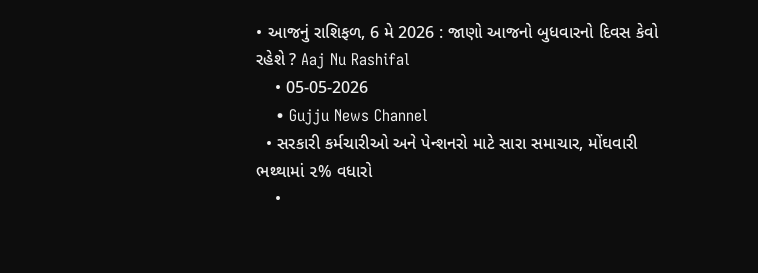• આજનું રાશિફળ, 6 મે 2026 : જાણો આજનો બુધવારનો દિવસ કેવો રહેશે ? Aaj Nu Rashifal
    • 05-05-2026
    • Gujju News Channel
  • સરકારી કર્મચારીઓ અને પેન્શનરો માટે સારા સમાચાર, મોંઘવારી ભથ્થામાં ૨% વધારો
    •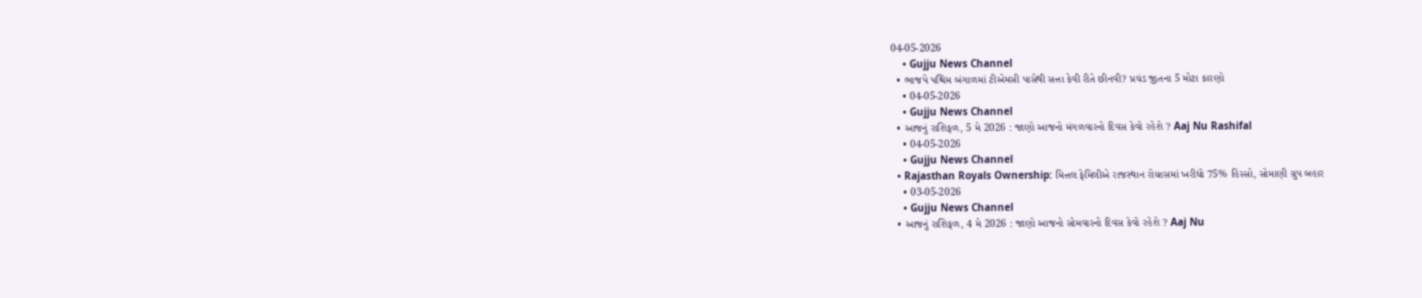04-05-2026
    • Gujju News Channel
  • ભાજપે પશ્ચિમ બંગાળમાં ટીએમસી પાસેથી સત્તા કેવી રીતે છીનવી? પ્રચંડ જીતના 5 મોટા કારણો
    • 04-05-2026
    • Gujju News Channel
  • આજનું રાશિફળ, 5 મે 2026 : જાણો આજનો મંગળવારનો દિવસ કેવો રહેશે ? Aaj Nu Rashifal
    • 04-05-2026
    • Gujju News Channel
  • Rajasthan Royals Ownership: મિત્તલ ફેમિલીએ રાજસ્થાન રોયલ્સમાં ખરીદ્યો 75% હિસ્સો, સોમાણી ગ્રુપ બહાર
    • 03-05-2026
    • Gujju News Channel
  • આજનું રાશિફળ, 4 મે 2026 : જાણો આજનો સોમવારનો દિવસ કેવો રહેશે ? Aaj Nu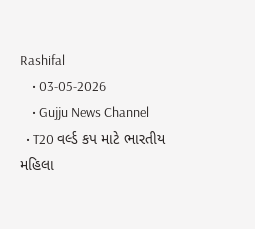Rashifal
    • 03-05-2026
    • Gujju News Channel
  • T20 વર્લ્ડ કપ માટે ભારતીય મહિલા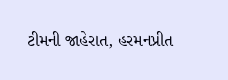ટીમની જાહેરાત, હરમનપ્રીત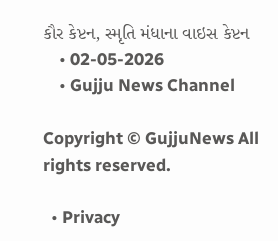કૌર કેપ્ટન, સ્મૃતિ મંધાના વાઇસ કેપ્ટન
    • 02-05-2026
    • Gujju News Channel

Copyright © GujjuNews All rights reserved.

  • Privacy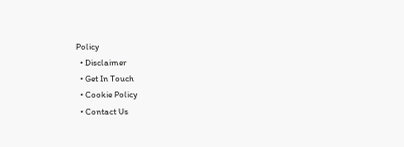Policy
  • Disclaimer
  • Get In Touch
  • Cookie Policy
  • Contact Us